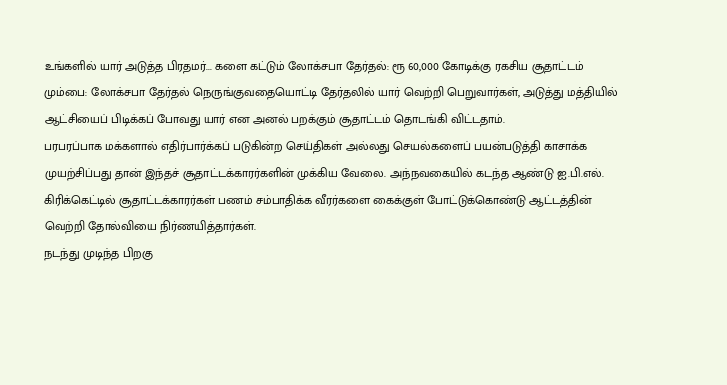உங்களில் யார் அடுத்த பிரதமர்... களை கட்டும் லோக்சபா தேர்தல்: ரூ 60,000 கோடிக்கு ரகசிய சூதாட்டம்
மும்பை: லோக்சபா தேர்தல் நெருங்குவதையொட்டி தேர்தலில் யார் வெற்றி பெறுவார்கள், அடுத்து மத்தியில் ஆட்சியைப் பிடிக்கப் போவது யார் என அனல் பறக்கும் சூதாட்டம் தொடங்கி விட்டதாம்.
பரபரப்பாக மக்களால் எதிர்பார்க்கப் படுகின்ற செய்திகள் அல்லது செயல்களைப் பயன்படுத்தி காசாக்க முயற்சிப்பது தான் இந்தச் சூதாட்டக்காரர்களின் முக்கிய வேலை. அந்நவகையில் கடந்த ஆண்டு ஐ.பி.எல். கிரிக்கெட்டில் சூதாட்டக்காரர்கள் பணம் சம்பாதிக்க வீரர்களை கைக்குள் போட்டுக்கொண்டு ஆட்டத்தின் வெற்றி தோல்வியை நிர்ணயித்தார்கள்.
நடந்து முடிந்த பிறகு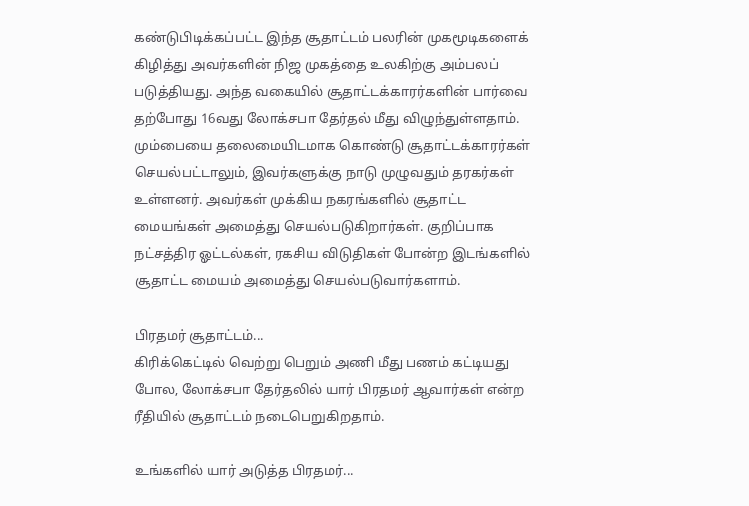கண்டுபிடிக்கப்பட்ட இந்த சூதாட்டம் பலரின் முகமூடிகளைக் கிழித்து அவர்களின் நிஜ முகத்தை உலகிற்கு அம்பலப் படுத்தியது. அந்த வகையில் சூதாட்டக்காரர்களின் பார்வை தற்போது 16வது லோக்சபா தேர்தல் மீது விழுந்துள்ளதாம்.
மும்பையை தலைமையிடமாக கொண்டு சூதாட்டக்காரர்கள் செயல்பட்டாலும், இவர்களுக்கு நாடு முழுவதும் தரகர்கள் உள்ளனர். அவர்கள் முக்கிய நகரங்களில் சூதாட்ட மையங்கள் அமைத்து செயல்படுகிறார்கள். குறிப்பாக நட்சத்திர ஓட்டல்கள், ரகசிய விடுதிகள் போன்ற இடங்களில் சூதாட்ட மையம் அமைத்து செயல்படுவார்களாம்.

பிரதமர் சூதாட்டம்...
கிரிக்கெட்டில் வெற்று பெறும் அணி மீது பணம் கட்டியது போல, லோக்சபா தேர்தலில் யார் பிரதமர் ஆவார்கள் என்ற ரீதியில் சூதாட்டம் நடைபெறுகிறதாம்.

உங்களில் யார் அடுத்த பிரதமர்...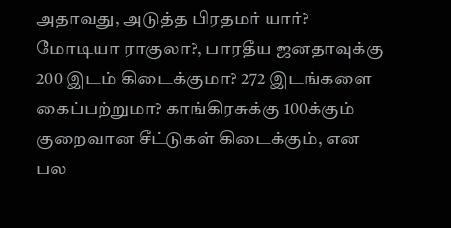அதாவது, அடுத்த பிரதமர் யார்? மோடியா ராகுலா?, பாரதீய ஜனதாவுக்கு 200 இடம் கிடைக்குமா? 272 இடங்களை கைப்பற்றுமா? காங்கிரசுக்கு 100க்கும் குறைவான சீட்டுகள் கிடைக்கும், என பல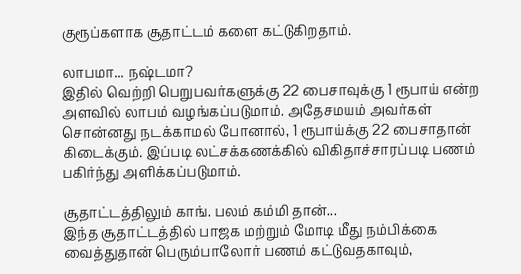குரூப்களாக சூதாட்டம் களை கட்டுகிறதாம்.

லாபமா... நஷ்டமா?
இதில் வெற்றி பெறுபவர்களுக்கு 22 பைசாவுக்கு 1 ரூபாய் என்ற அளவில் லாபம் வழங்கப்படுமாம். அதேசமயம் அவர்கள் சொன்னது நடக்காமல் போனால், 1 ரூபாய்க்கு 22 பைசாதான் கிடைக்கும். இப்படி லட்சக்கணக்கில் விகிதாச்சாரப்படி பணம் பகிர்ந்து அளிக்கப்படுமாம்.

சூதாட்டத்திலும் காங். பலம் கம்மி தான்...
இந்த சூதாட்டத்தில் பாஜக மற்றும் மோடி மீது நம்பிக்கை வைத்துதான் பெரும்பாலோர் பணம் கட்டுவதகாவும்,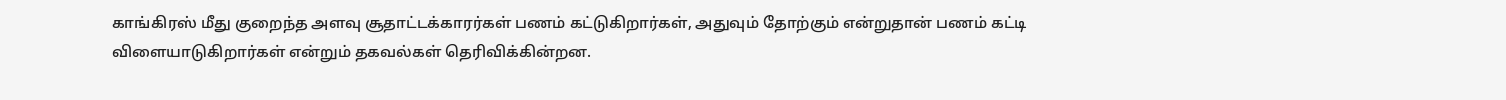காங்கிரஸ் மீது குறைந்த அளவு சூதாட்டக்காரர்கள் பணம் கட்டுகிறார்கள், அதுவும் தோற்கும் என்றுதான் பணம் கட்டி விளையாடுகிறார்கள் என்றும் தகவல்கள் தெரிவிக்கின்றன.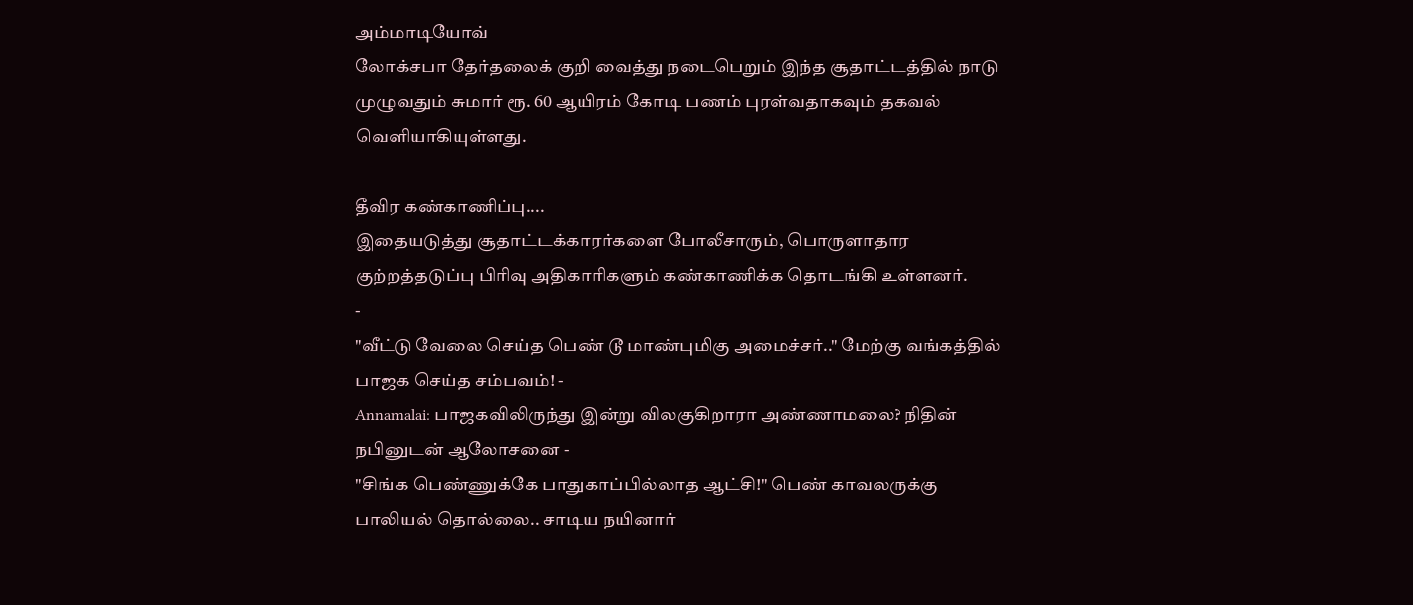அம்மாடியோவ்
லோக்சபா தேர்தலைக் குறி வைத்து நடைபெறும் இந்த சூதாட்டத்தில் நாடு முழுவதும் சுமார் ரூ. 60 ஆயிரம் கோடி பணம் புரள்வதாகவும் தகவல் வெளியாகியுள்ளது.

தீவிர கண்காணிப்பு....
இதையடுத்து சூதாட்டக்காரர்களை போலீசாரும், பொருளாதார குற்றத்தடுப்பு பிரிவு அதிகாரிகளும் கண்காணிக்க தொடங்கி உள்ளனர்.
-
"வீட்டு வேலை செய்த பெண் டூ மாண்புமிகு அமைச்சர்.." மேற்கு வங்கத்தில் பாஜக செய்த சம்பவம்! -
Annamalai: பாஜகவிலிருந்து இன்று விலகுகிறாரா அண்ணாமலை? நிதின் நபினுடன் ஆலோசனை -
"சிங்க பெண்ணுக்கே பாதுகாப்பில்லாத ஆட்சி!" பெண் காவலருக்கு பாலியல் தொல்லை.. சாடிய நயினார்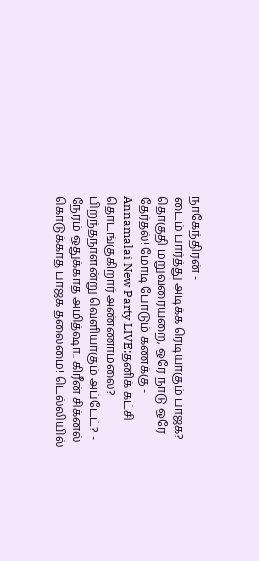நாகேந்திரன் -
டைம் பார்த்து அடிக்க ரெடியாகும் பாஜக? தொகுதி மறுவரையறை, ஒரே நாடு ஒரே தேர்தல்! மோடி போடும் கணக்கு -
Annamalai New Party LIVE:தனிக் கட்சி தொடங்குகிறார் அண்ணாமலை? பிறந்தநாளன்று வெளியாகும் அப்டேட்? -
நேரம் ஒதுக்காத அமித்ஷா.. கிரீன் சிக்னல் கொடுக்காத பாஜக தலைமை! டெல்லியில்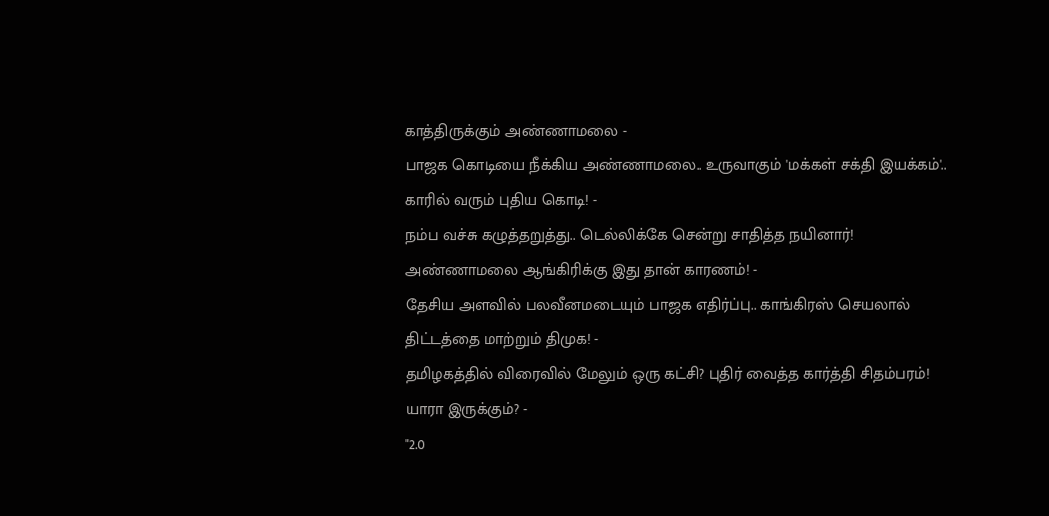காத்திருக்கும் அண்ணாமலை -
பாஜக கொடியை நீக்கிய அண்ணாமலை.. உருவாகும் 'மக்கள் சக்தி இயக்கம்'.. காரில் வரும் புதிய கொடி! -
நம்ப வச்சு கழுத்தறுத்து.. டெல்லிக்கே சென்று சாதித்த நயினார்! அண்ணாமலை ஆங்கிரிக்கு இது தான் காரணம்! -
தேசிய அளவில் பலவீனமடையும் பாஜக எதிர்ப்பு.. காங்கிரஸ் செயலால் திட்டத்தை மாற்றும் திமுக! -
தமிழகத்தில் விரைவில் மேலும் ஒரு கட்சி? புதிர் வைத்த கார்த்தி சிதம்பரம்! யாரா இருக்கும்? -
"2.0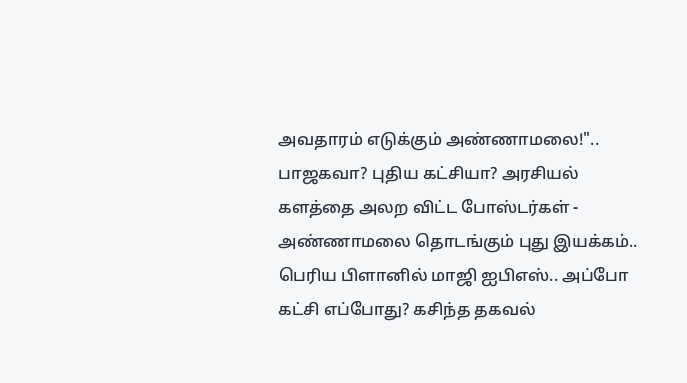அவதாரம் எடுக்கும் அண்ணாமலை!".. பாஜகவா? புதிய கட்சியா? அரசியல் களத்தை அலற விட்ட போஸ்டர்கள் -
அண்ணாமலை தொடங்கும் புது இயக்கம்.. பெரிய பிளானில் மாஜி ஐபிஎஸ்.. அப்போ கட்சி எப்போது? கசிந்த தகவல்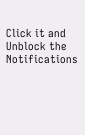Click it and Unblock the Notifications